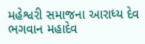મહેશ્વરી સમાજના આરાધ્ય દેવ ભગવાન મહાદેવ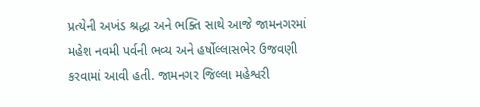પ્રત્યેની અખંડ શ્રદ્ધા અને ભક્તિ સાથે આજે જામનગરમાં મહેશ નવમી પર્વની ભવ્ય અને હર્ષોલ્લાસભેર ઉજવણી કરવામાં આવી હતી. જામનગર જિલ્લા મહેશ્વરી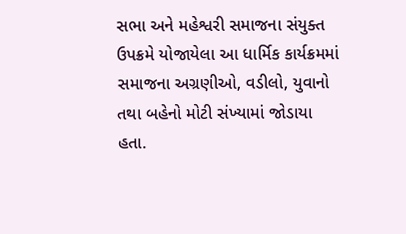સભા અને મહેશ્વરી સમાજના સંયુક્ત ઉપક્રમે યોજાયેલા આ ધાર્મિક કાર્યક્રમમાં સમાજના અગ્રણીઓ, વડીલો, યુવાનો તથા બહેનો મોટી સંખ્યામાં જોડાયા હતા.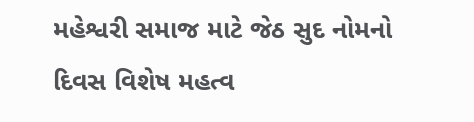મહેશ્વરી સમાજ માટે જેઠ સુદ નોમનો દિવસ વિશેષ મહત્વ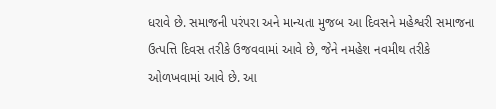ધરાવે છે. સમાજની પરંપરા અને માન્યતા મુજબ આ દિવસને મહેશ્વરી સમાજના ઉત્પત્તિ દિવસ તરીકે ઉજવવામાં આવે છે, જેને નમહેશ નવમીથ તરીકે ઓળખવામાં આવે છે. આ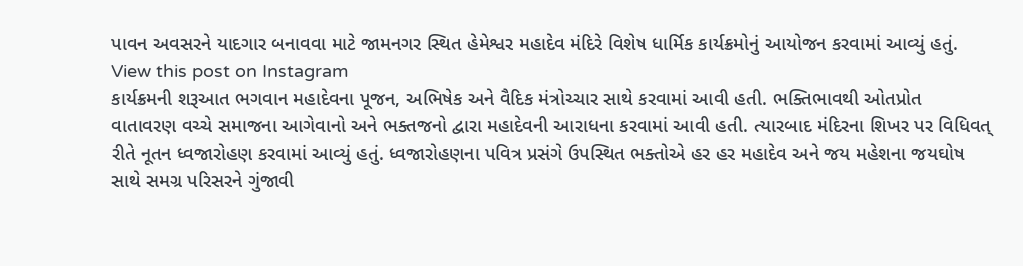પાવન અવસરને યાદગાર બનાવવા માટે જામનગર સ્થિત હેમેશ્વર મહાદેવ મંદિરે વિશેષ ધાર્મિક કાર્યક્રમોનું આયોજન કરવામાં આવ્યું હતું.
View this post on Instagram
કાર્યક્રમની શરૂઆત ભગવાન મહાદેવના પૂજન, અભિષેક અને વૈદિક મંત્રોચ્ચાર સાથે કરવામાં આવી હતી. ભક્તિભાવથી ઓતપ્રોત વાતાવરણ વચ્ચે સમાજના આગેવાનો અને ભક્તજનો દ્વારા મહાદેવની આરાધના કરવામાં આવી હતી. ત્યારબાદ મંદિરના શિખર પર વિધિવત્ રીતે નૂતન ધ્વજારોહણ કરવામાં આવ્યું હતું. ધ્વજારોહણના પવિત્ર પ્રસંગે ઉપસ્થિત ભક્તોએ હર હર મહાદેવ અને જય મહેશના જયઘોષ સાથે સમગ્ર પરિસરને ગુંજાવી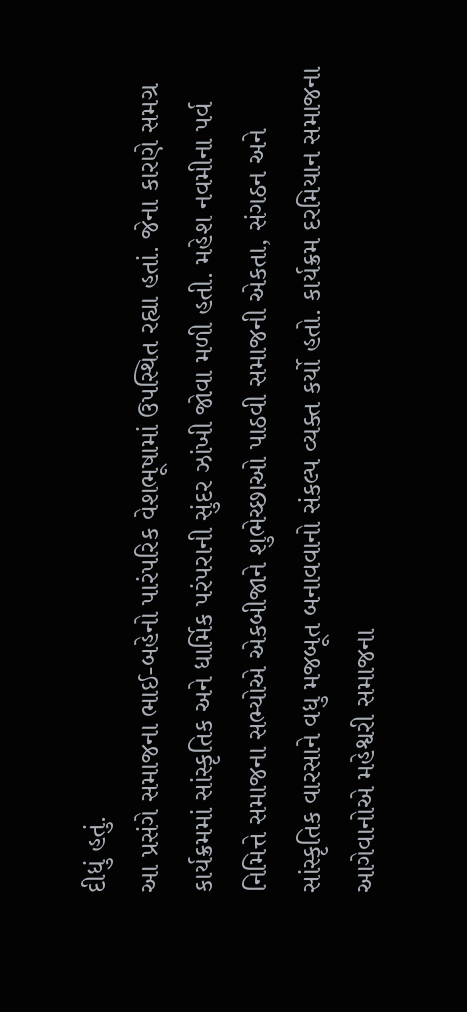દીધું હતું.
આ પ્રસંગે સમાજના ભાઈ-બહેનો પારંપરિક વેશભૂષામાં ઉપસ્થિત રહ્યા હતાં. જેના કારણે સમગ્ર કાર્યક્રમમાં સાંસ્કૃતિક અને ધાર્મિક પરંપરાની સુંદર ઝાંખી જોવા મળી હતી. મહેશ નવમીના પર્વ નિમિત્તે સમાજના સભ્યોએ એકબીજાને શુભેચ્છાઓ પાઠવી સમાજની એકતા, સંગઠન અને સાંસ્કૃતિક વારસાને વધુ મજબૂત બનાવવાનો સંકલ્પ વ્યક્ત કર્યો હતો. કાર્યક્રમ દરમિયાન સમાજના આગેવાનોએ મહેશ્વરી સમાજના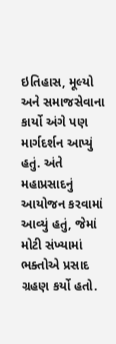ઇતિહાસ, મૂલ્યો અને સમાજસેવાના કાર્યો અંગે પણ માર્ગદર્શન આપ્યું હતું. અંતે મહાપ્રસાદનું આયોજન કરવામાં આવ્યું હતું, જેમાં મોટી સંખ્યામાં ભક્તોએ પ્રસાદ ગ્રહણ કર્યો હતો.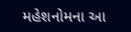મહેશનોમના આ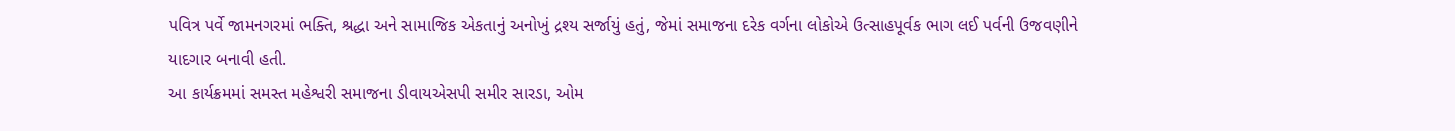પવિત્ર પર્વે જામનગરમાં ભક્તિ, શ્રદ્ધા અને સામાજિક એકતાનું અનોખું દ્રશ્ય સર્જાયું હતું, જેમાં સમાજના દરેક વર્ગના લોકોએ ઉત્સાહપૂર્વક ભાગ લઈ પર્વની ઉજવણીને યાદગાર બનાવી હતી.
આ કાર્યક્રમમાં સમસ્ત મહેશ્વરી સમાજના ડીવાયએસપી સમીર સારડા, ઓમ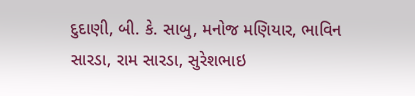દુદાણી, બી. કે. સાબુ, મનોજ મણિયાર, ભાવિન સારડા, રામ સારડા, સુરેશભાઇ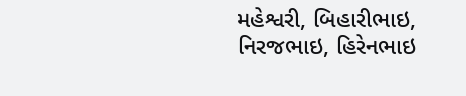મહેશ્વરી, બિહારીભાઇ, નિરજભાઇ, હિરેનભાઇ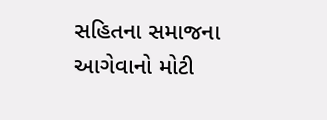સહિતના સમાજના આગેવાનો મોટી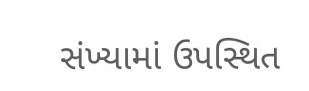સંખ્યામાં ઉપસ્થિત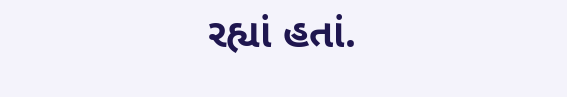રહ્યાં હતાં.